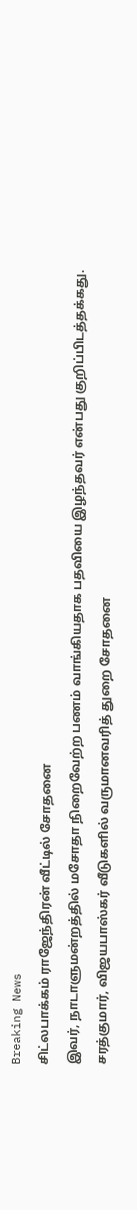Breaking News
சிட்லபாக்கம் ராஜேந்திரன் வீட்டில் சோதனை
இவர், நாடாளுமன்றத்தில் மசோதா நிறைவேற்ற பணம் வாங்கியதாக பதவியை இழந்தவர் என்பது குறிப்பிடத்தக்கது.
சரத்குமார், விஜயபாஸ்கர் வீடுகளில் வருமானவரித் துறை சோதனை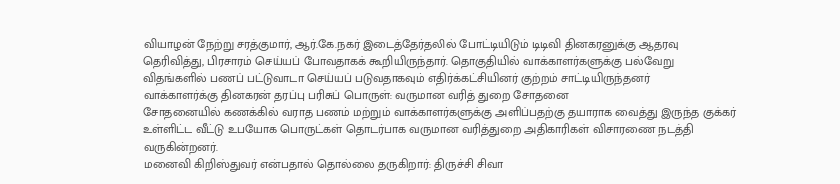வியாழன் நேற்று சரத்குமார், ஆர்.கே.நகர் இடைத்தேர்தலில் போட்டியிடும் டிடிவி தினகரனுக்கு ஆதரவு தெரிவித்து, பிரசாரம் செய்யப் போவதாகக் கூறியிருந்தார். தொகுதியில் வாக்காளர்களுக்கு பல்வேறு விதங்களில் பணப் பட்டுவாடா செய்யப் படுவதாகவும் எதிர்க்கட்சியினர் குற்றம் சாட்டியிருந்தனர்
வாக்காளர்க்கு தினகரன் தரப்பு பரிசுப் பொருள்: வருமான வரித் துறை சோதனை
சோதனையில் கணக்கில் வராத பணம் மற்றும் வாக்காளர்களுக்கு அளிப்பதற்கு தயாராக வைத்து இருந்த குக்கர் உள்ளிட்ட வீட்டு உபயோக பொருட்கள் தொடர்பாக வருமான வரித்துறை அதிகாரிகள் விசாரணை நடத்தி வருகின்றனர்.
மனைவி கிறிஸ்துவர் என்பதால் தொல்லை தருகிறார்: திருச்சி சிவா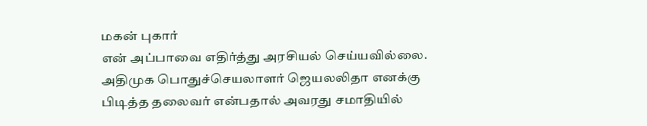மகன் புகார்
என் அப்பாவை எதிர்த்து அரசியல் செய்யவில்லை. அதிமுக பொதுச்செயலாளர் ஜெயலலிதா எனக்கு பிடித்த தலைவர் என்பதால் அவரது சமாதியில்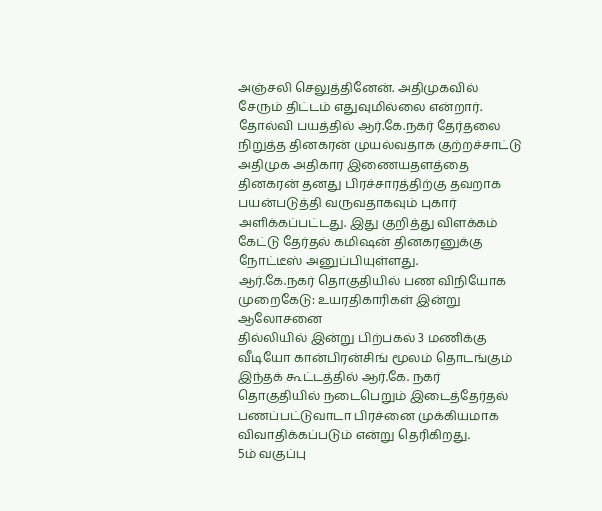அஞ்சலி செலுத்தினேன். அதிமுகவில் சேரும் திட்டம் எதுவுமில்லை என்றார்.
தோல்வி பயத்தில் ஆர்.கே.நகர் தேர்தலை நிறுத்த தினகரன் முயல்வதாக குற்றச்சாட்டு
அதிமுக அதிகார இணையதளத்தை தினகரன் தனது பிரச்சாரத்திற்கு தவறாக பயன்படுத்தி வருவதாகவும் புகார் அளிக்கப்பட்டது. இது குறித்து விளக்கம் கேட்டு தேர்தல் கமிஷன் தினகரனுக்கு நோட்டீஸ் அனுப்பியுள்ளது.
ஆர்.கே.நகர் தொகுதியில் பண விநியோக முறைகேடு: உயரதிகாரிகள் இன்று ஆலோசனை
தில்லியில் இன்று பிற்பகல் 3 மணிக்கு வீடியோ கான்பிரன்சிங் மூலம் தொடங்கும் இந்தக் கூட்டத்தில் ஆர்.கே. நகர் தொகுதியில் நடைபெறும் இடைத்தேர்தல் பணப்பட்டுவாடா பிரச்னை முக்கியமாக விவாதிக்கப்படும் என்று தெரிகிறது.
5ம் வகுப்பு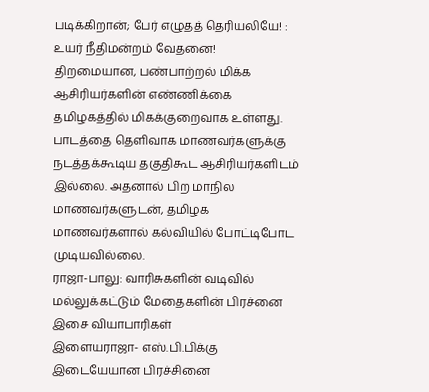படிக்கிறான்; பேர் எழுதத் தெரியலியே! : உயர் நீதிமன்றம் வேதனை!
திறமையான, பண்பாற்றல் மிக்க ஆசிரியர்களின் எண்ணிக்கை தமிழகத்தில் மிகக்குறைவாக உள்ளது. பாடத்தை தெளிவாக மாணவர்களுக்கு நடத்தக்கூடிய தகுதிகூட ஆசிரியர்களிடம் இல்லை. அதனால் பிற மாநில மாணவர்களுடன், தமிழக மாணவர்களால் கல்வியில் போட்டிபோட முடியவில்லை.
ராஜா-பாலு: வாரிசுகளின் வடிவில் மல்லுக்கட்டும் மேதைகளின் பிரச்னை
இசை வியாபாரிகள்
இளையராஜா- எஸ்.பி.பிக்கு இடையேயான பிரச்சினை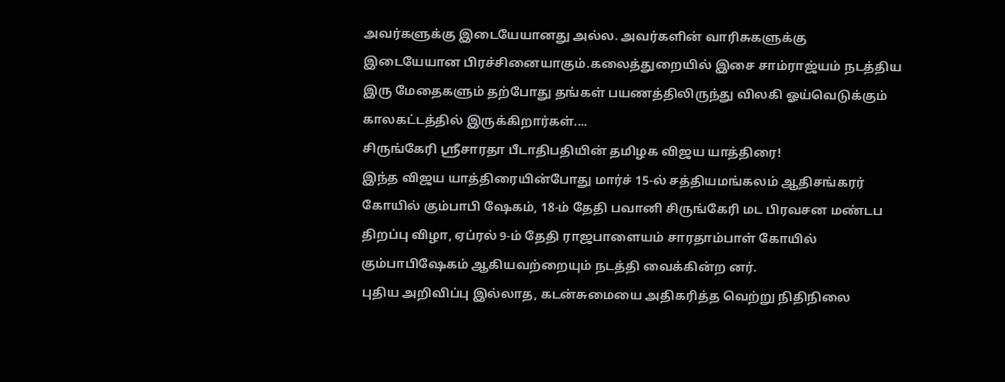அவர்களுக்கு இடையேயானது அல்ல. அவர்களின் வாரிசுகளுக்கு இடையேயான பிரச்சினையாகும்.கலைத்துறையில் இசை சாம்ராஜ்யம் நடத்திய இரு மேதைகளும் தற்போது தங்கள் பயணத்திலிருந்து விலகி ஓய்வெடுக்கும் காலகட்டத்தில் இருக்கிறார்கள்....
சிருங்கேரி ஸ்ரீசாரதா பீடாதிபதியின் தமிழக விஜய யாத்திரை!
இந்த விஜய யாத்திரையின்போது மார்ச் 15-ல் சத்தியமங்கலம் ஆதிசங்கரர் கோயில் கும்பாபி ஷேகம், 18-ம் தேதி பவானி சிருங்கேரி மட பிரவசன மண்டப திறப்பு விழா, ஏப்ரல் 9-ம் தேதி ராஜபாளையம் சாரதாம்பாள் கோயில் கும்பாபிஷேகம் ஆகியவற்றையும் நடத்தி வைக்கின்ற னர்.
புதிய அறிவிப்பு இல்லாத, கடன்சுமையை அதிகரித்த வெற்று நிதிநிலை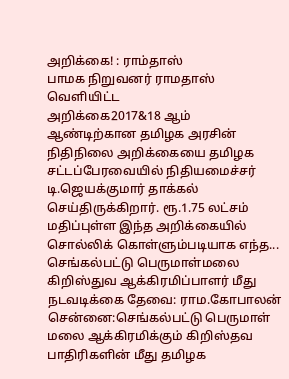அறிக்கை! : ராம்தாஸ்
பாமக நிறுவனர் ராமதாஸ் வெளியிட்ட
அறிக்கை2017&18 ஆம் ஆண்டிற்கான தமிழக அரசின் நிதிநிலை அறிக்கையை தமிழக சட்டப்பேரவையில் நிதியமைச்சர் டி.ஜெயக்குமார் தாக்கல் செய்திருக்கிறார். ரூ.1.75 லட்சம் மதிப்புள்ள இந்த அறிக்கையில் சொல்லிக் கொள்ளும்படியாக எந்த...
செங்கல்பட்டு பெருமாள்மலை கிறிஸ்துவ ஆக்கிரமிப்பாளர் மீது நடவடிக்கை தேவை: ராம.கோபாலன்
சென்னை:செங்கல்பட்டு பெருமாள் மலை ஆக்கிரமிக்கும் கிறிஸ்தவ பாதிரிகளின் மீது தமிழக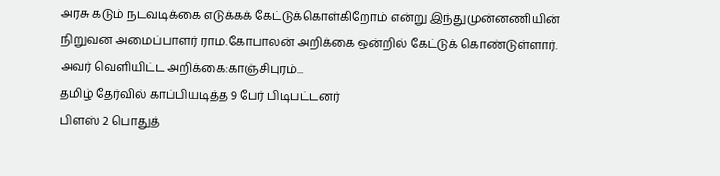அரசு கடும் நடவடிக்கை எடுக்கக் கேட்டுக்கொள்கிறோம் என்று இந்துமுன்னணியின் நிறுவன அமைப்பாளர் ராம.கோபாலன் அறிக்கை ஒன்றில் கேட்டுக் கொண்டுள்ளார்.
அவர் வெளியிட்ட அறிக்கை:காஞ்சிபுரம்...
தமிழ் தேர்வில் காப்பியடித்த 9 பேர் பிடிபட்டனர்
பிளஸ் 2 பொதுத்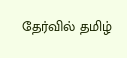தேர்வில் தமிழ்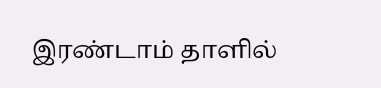இரண்டாம் தாளில்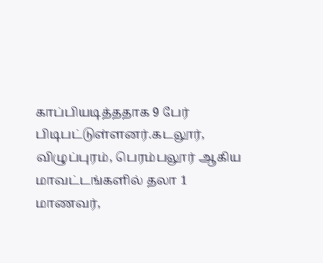காப்பியடித்ததாக 9 பேர் பிடிபட்டுள்ளனர்.கடலூர், விழுப்புரம், பெரம்பலூர் ஆகிய மாவட்டங்களில் தலா 1 மாணவர்,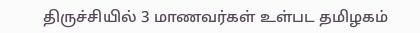திருச்சியில் 3 மாணவர்கள் உள்பட தமிழகம்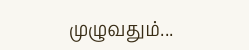முழுவதும்...